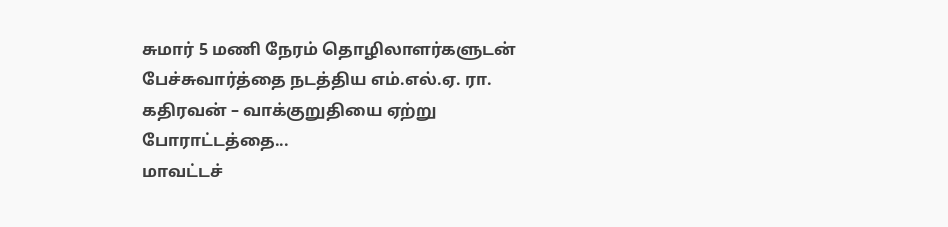சுமார் 5 மணி நேரம் தொழிலாளர்களுடன் பேச்சுவார்த்தை நடத்திய எம்.எல்.ஏ. ரா. கதிரவன் – வாக்குறுதியை ஏற்று போராட்டத்தை...
மாவட்டச்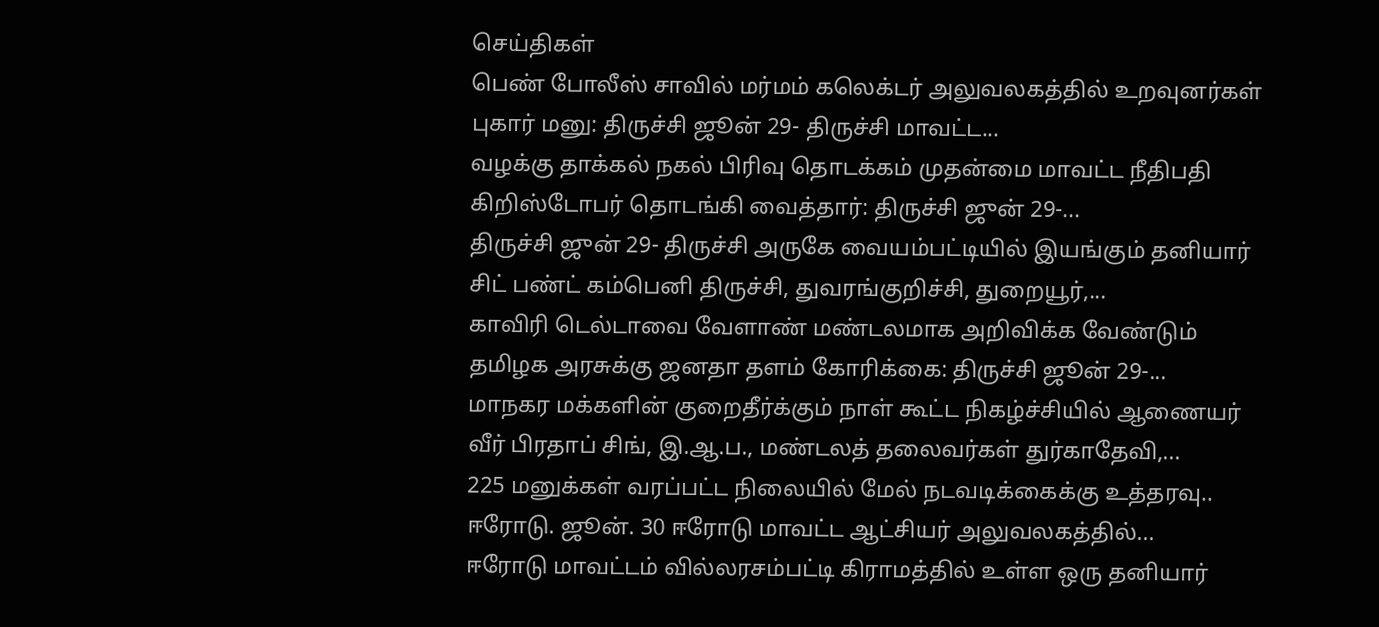செய்திகள்
பெண் போலீஸ் சாவில் மர்மம் கலெக்டர் அலுவலகத்தில் உறவுனர்கள் புகார் மனு: திருச்சி ஜூன் 29- திருச்சி மாவட்ட...
வழக்கு தாக்கல் நகல் பிரிவு தொடக்கம் முதன்மை மாவட்ட நீதிபதி கிறிஸ்டோபர் தொடங்கி வைத்தார்: திருச்சி ஜுன் 29-...
திருச்சி ஜுன் 29- திருச்சி அருகே வையம்பட்டியில் இயங்கும் தனியார் சிட் பண்ட் கம்பெனி திருச்சி, துவரங்குறிச்சி, துறையூர்,...
காவிரி டெல்டாவை வேளாண் மண்டலமாக அறிவிக்க வேண்டும் தமிழக அரசுக்கு ஜனதா தளம் கோரிக்கை: திருச்சி ஜூன் 29-...
மாநகர மக்களின் குறைதீர்க்கும் நாள் கூட்ட நிகழ்ச்சியில் ஆணையர் வீர் பிரதாப் சிங், இ.ஆ.ப., மண்டலத் தலைவர்கள் துர்காதேவி,...
225 மனுக்கள் வரப்பட்ட நிலையில் மேல் நடவடிக்கைக்கு உத்தரவு.. ஈரோடு. ஜூன். 30 ஈரோடு மாவட்ட ஆட்சியர் அலுவலகத்தில்...
ஈரோடு மாவட்டம் வில்லரசம்பட்டி கிராமத்தில் உள்ள ஒரு தனியார்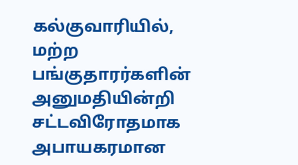கல்குவாரியில், மற்ற பங்குதாரர்களின் அனுமதியின்றி சட்டவிரோதமாக அபாயகரமான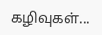கழிவுகள்...